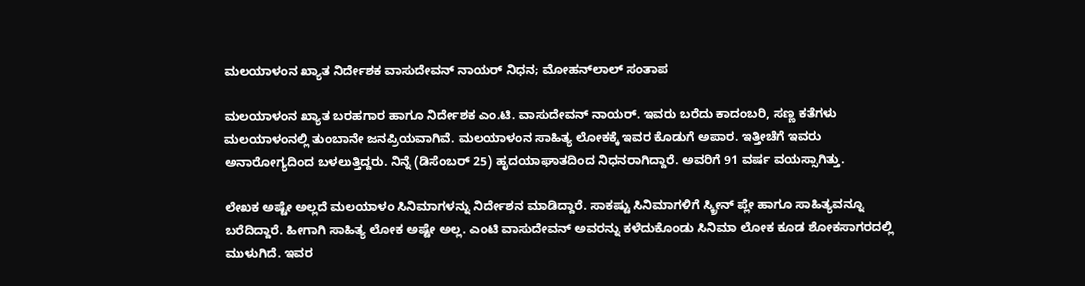ಮಲಯಾಳಂನ ಖ್ಯಾತ ನಿರ್ದೇಶಕ ವಾಸುದೇವನ್ ನಾಯರ್ ನಿಧನ; ಮೋಹನ್‌ಲಾಲ್ ಸಂತಾಪ

ಮಲಯಾಳಂನ ಖ್ಯಾತ ಬರಹಗಾರ ಹಾಗೂ ನಿರ್ದೇಶಕ ಎಂ.ಟಿ. ವಾಸುದೇವನ್ ನಾಯರ್. ಇವರು ಬರೆದು ಕಾದಂಬರಿ, ಸಣ್ಣ ಕತೆಗಳು ಮಲಯಾಳಂನಲ್ಲಿ ತುಂಬಾನೇ ಜನಪ್ರಿಯವಾಗಿವೆ. ಮಲಯಾಳಂನ ಸಾಹಿತ್ಯ ಲೋಕಕ್ಕೆ ಇವರ ಕೊಡುಗೆ ಅಪಾರ. ಇತ್ತೀಚೆಗೆ ಇವರು ಅನಾರೋಗ್ಯದಿಂದ ಬಳಲುತ್ತಿದ್ದರು. ನಿನ್ನೆ (ಡಿಸೆಂಬರ್ 25) ಹೃದಯಾಘಾತದಿಂದ ನಿಧನರಾಗಿದ್ದಾರೆ. ಅವರಿಗೆ 91 ವರ್ಷ ವಯಸ್ಸಾಗಿತ್ತು.

ಲೇಖಕ ಅಷ್ಟೇ ಅಲ್ಲದೆ ಮಲಯಾಳಂ ಸಿನಿಮಾಗಳನ್ನು ನಿರ್ದೇಶನ ಮಾಡಿದ್ದಾರೆ. ಸಾಕಷ್ಟು ಸಿನಿಮಾಗಳಿಗೆ ಸ್ಕ್ರೀನ್ ಪ್ಲೇ ಹಾಗೂ ಸಾಹಿತ್ಯವನ್ನೂ ಬರೆದಿದ್ದಾರೆ. ಹೀಗಾಗಿ ಸಾಹಿತ್ಯ ಲೋಕ ಅಷ್ಟೇ ಅಲ್ಲ. ಎಂಟಿ ವಾಸುದೇವನ್ ಅವರನ್ನು ಕಳೆದುಕೊಂಡು ಸಿನಿಮಾ ಲೋಕ ಕೂಡ ಶೋಕಸಾಗರದಲ್ಲಿ ಮುಳುಗಿದೆ. ಇವರ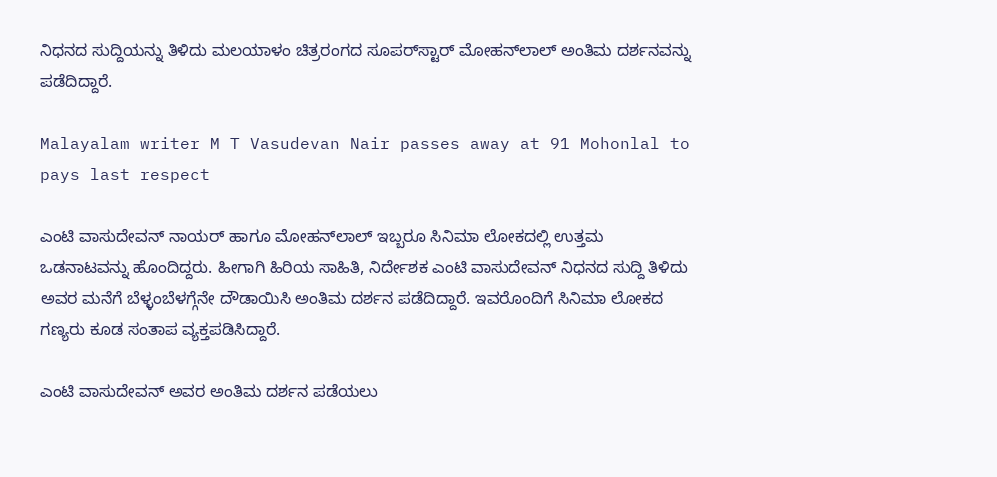ನಿಧನದ ಸುದ್ದಿಯನ್ನು ತಿಳಿದು ಮಲಯಾಳಂ ಚಿತ್ರರಂಗದ ಸೂಪರ್‌ಸ್ಟಾರ್ ಮೋಹನ್‌ಲಾಲ್ ಅಂತಿಮ ದರ್ಶನವನ್ನು ಪಡೆದಿದ್ದಾರೆ.

Malayalam writer M T Vasudevan Nair passes away at 91 Mohonlal to pays last respect

ಎಂಟಿ ವಾಸುದೇವನ್ ನಾಯರ್ ಹಾಗೂ ಮೋಹನ್‌ಲಾಲ್ ಇಬ್ಬರೂ ಸಿನಿಮಾ ಲೋಕದಲ್ಲಿ ಉತ್ತಮ ಒಡನಾಟವನ್ನು ಹೊಂದಿದ್ದರು. ಹೀಗಾಗಿ ಹಿರಿಯ ಸಾಹಿತಿ, ನಿರ್ದೇಶಕ ಎಂಟಿ ವಾಸುದೇವನ್ ನಿಧನದ ಸುದ್ದಿ ತಿಳಿದು ಅವರ ಮನೆಗೆ ಬೆಳ್ಳಂಬೆಳಗ್ಗೆನೇ ದೌಡಾಯಿಸಿ ಅಂತಿಮ ದರ್ಶನ ಪಡೆದಿದ್ದಾರೆ. ಇವರೊಂದಿಗೆ ಸಿನಿಮಾ ಲೋಕದ ಗಣ್ಯರು ಕೂಡ ಸಂತಾಪ ವ್ಯಕ್ತಪಡಿಸಿದ್ದಾರೆ.

ಎಂಟಿ ವಾಸುದೇವನ್ ಅವರ ಅಂತಿಮ ದರ್ಶನ ಪಡೆಯಲು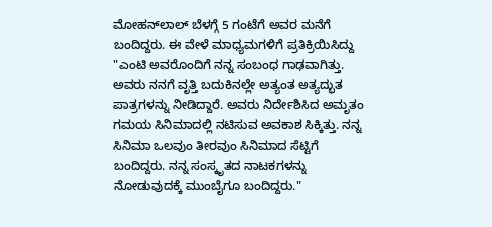ಮೋಹನ್‌ಲಾಲ್ ಬೆಳಗ್ಗೆ 5 ಗಂಟೆಗೆ ಅವರ ಮನೆಗೆ ಬಂದಿದ್ದರು. ಈ ವೇಳೆ ಮಾಧ್ಯಮಗಳಿಗೆ ಪ್ರತಿಕ್ರಿಯಿಸಿದ್ದು "ಎಂಟಿ ಅವರೊಂದಿಗೆ ನನ್ನ ಸಂಬಂಧ ಗಾಢವಾಗಿತ್ತು. ಅವರು ನನಗೆ ವೃತ್ತಿ ಬದುಕಿನಲ್ಲೇ ಅತ್ಯಂತ ಅತ್ಯದ್ಭುತ ಪಾತ್ರಗಳನ್ನು ನೀಡಿದ್ದಾರೆ. ಅವರು ನಿರ್ದೇಶಿಸಿದ ಅಮೃತಂ ಗಮಯ ಸಿನಿಮಾದಲ್ಲಿ ನಟಿಸುವ ಅವಕಾಶ ಸಿಕ್ಕಿತ್ತು. ನನ್ನ ಸಿನಿಮಾ ಒಲವುಂ ತೀರವುಂ ಸಿನಿಮಾದ ಸೆಟ್ಟಿಗೆ ಬಂದಿದ್ದರು. ನನ್ನ ಸಂಸ್ಕೃತದ ನಾಟಕಗಳನ್ನು ನೋಡುವುದಕ್ಕೆ ಮುಂಬೈಗೂ ಬಂದಿದ್ದರು."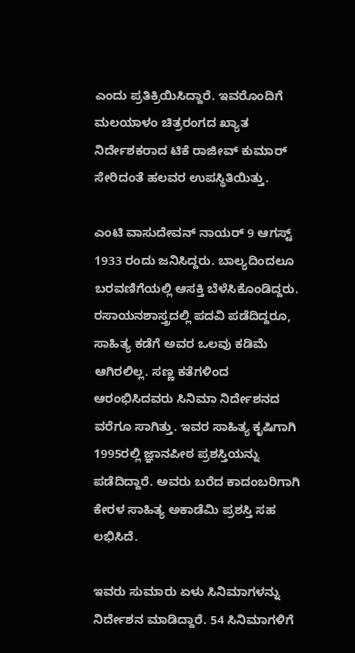ಎಂದು ಪ್ರತಿಕ್ರಿಯಿಸಿದ್ದಾರೆ. ಇವರೊಂದಿಗೆ ಮಲಯಾಳಂ ಚಿತ್ರರಂಗದ ಖ್ಯಾತ ನಿರ್ದೇಶಕರಾದ ಟಿಕೆ ರಾಜೀವ್ ಕುಮಾರ್ ಸೇರಿದಂತೆ ಹಲವರ ಉಪಸ್ಥಿತಿಯಿತ್ತು.

ಎಂಟಿ ವಾಸುದೇವನ್ ನಾಯರ್ 9 ಆಗಸ್ಟ್ 1933 ರಂದು ಜನಿಸಿದ್ದರು. ಬಾಲ್ಯದಿಂದಲೂ ಬರವಣಿಗೆಯಲ್ಲಿ ಆಸಕ್ತಿ ಬೆಳೆಸಿಕೊಂಡಿದ್ದರು. ರಸಾಯನಶಾಸ್ತ್ರದಲ್ಲಿ ಪದವಿ ಪಡೆದಿದ್ದರೂ, ಸಾಹಿತ್ಯ ಕಡೆಗೆ ಅವರ ಒಲವು ಕಡಿಮೆ ಆಗಿರಲಿಲ್ಲ. ಸಣ್ಣ ಕತೆಗಳಿಂದ ಆರಂಭಿಸಿದವರು ಸಿನಿಮಾ ನಿರ್ದೇಶನದ ವರೆಗೂ ಸಾಗಿತ್ತು. ಇವರ ಸಾಹಿತ್ಯ ಕೃಷಿಗಾಗಿ 1995ರಲ್ಲಿ ಜ್ಞಾನಪೀಠ ಪ್ರಶಸ್ತಿಯನ್ನು ಪಡೆದಿದ್ದಾರೆ. ಅವರು ಬರೆದ ಕಾದಂಬರಿಗಾಗಿ ಕೇರಳ ಸಾಹಿತ್ಯ ಅಕಾಡೆಮಿ ಪ್ರಶಸ್ತಿ ಸಹ ಲಭಿಸಿದೆ.

ಇವರು ಸುಮಾರು ಏಳು ಸಿನಿಮಾಗಳನ್ನು ನಿರ್ದೇಶನ ಮಾಡಿದ್ದಾರೆ. 54 ಸಿನಿಮಾಗಳಿಗೆ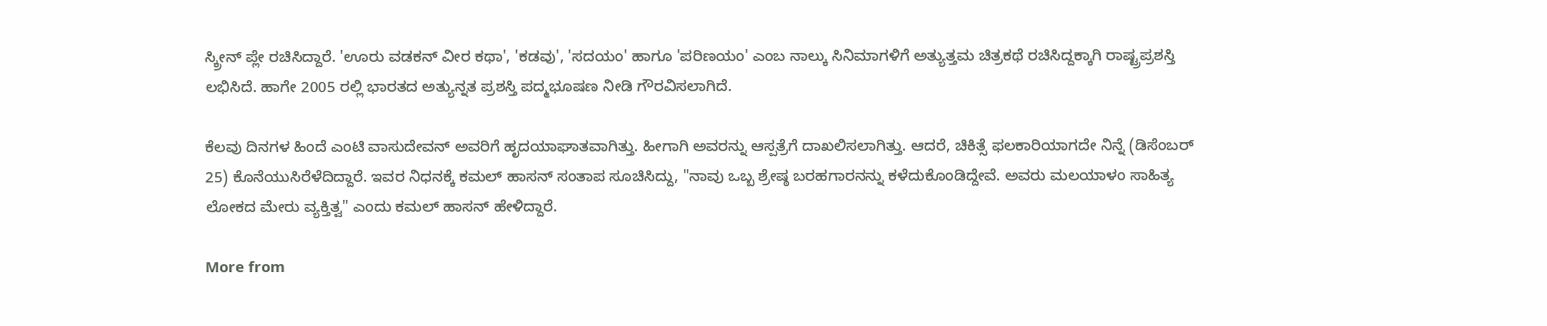ಸ್ಕ್ರೀನ್ ಪ್ಲೇ ರಚಿಸಿದ್ದಾರೆ. 'ಊರು ವಡಕನ್ ವೀರ ಕಥಾ', 'ಕಡವು', 'ಸದಯಂ' ಹಾಗೂ 'ಪರಿಣಯಂ' ಎಂಬ ನಾಲ್ಕು ಸಿನಿಮಾಗಳಿಗೆ ಅತ್ಯುತ್ತಮ ಚಿತ್ರಕಥೆ ರಚಿಸಿದ್ದಕ್ಕಾಗಿ ರಾಷ್ಟ್ರಪ್ರಶಸ್ತಿ ಲಭಿಸಿದೆ. ಹಾಗೇ 2005 ರಲ್ಲಿ ಭಾರತದ ಅತ್ಯುನ್ನತ ಪ್ರಶಸ್ತಿ ಪದ್ಮಭೂಷಣ ನೀಡಿ ಗೌರವಿಸಲಾಗಿದೆ.

ಕೆಲವು ದಿನಗಳ ಹಿಂದೆ ಎಂಟಿ ವಾಸುದೇವನ್ ಅವರಿಗೆ ಹೃದಯಾಘಾತವಾಗಿತ್ತು. ಹೀಗಾಗಿ ಅವರನ್ನು ಆಸ್ಪತ್ರೆಗೆ ದಾಖಲಿಸಲಾಗಿತ್ತು. ಆದರೆ, ಚಿಕಿತ್ಸೆ ಫಲಕಾರಿಯಾಗದೇ ನಿನ್ನೆ (ಡಿಸೆಂಬರ್ 25) ಕೊನೆಯುಸಿರೆಳೆದಿದ್ದಾರೆ. ಇವರ ನಿಧನಕ್ಕೆ ಕಮಲ್ ಹಾಸನ್ ಸಂತಾಪ ಸೂಚಿಸಿದ್ದು, "ನಾವು ಒಬ್ಬ ಶ್ರೇಷ್ಠ ಬರಹಗಾರನನ್ನು ಕಳೆದುಕೊಂಡಿದ್ದೇವೆ. ಅವರು ಮಲಯಾಳಂ ಸಾಹಿತ್ಯ ಲೋಕದ ಮೇರು ವ್ಯಕ್ತಿತ್ವ" ಎಂದು ಕಮಲ್ ಹಾಸನ್ ಹೇಳಿದ್ದಾರೆ.

More from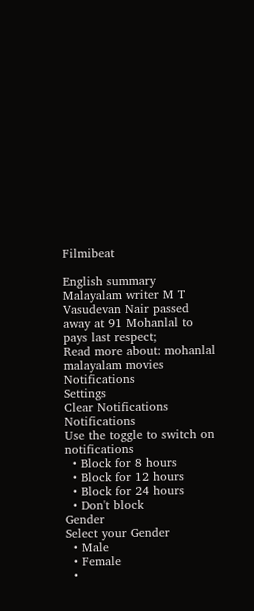Filmibeat

English summary
Malayalam writer M T Vasudevan Nair passed away at 91 Mohanlal to pays last respect;
Read more about: mohanlal malayalam movies
Notifications
Settings
Clear Notifications
Notifications
Use the toggle to switch on notifications
  • Block for 8 hours
  • Block for 12 hours
  • Block for 24 hours
  • Don't block
Gender
Select your Gender
  • Male
  • Female
  •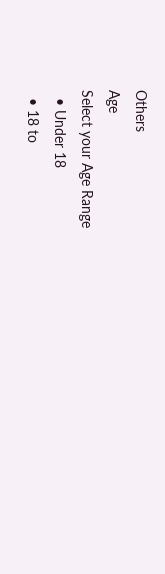Others
Age
Select your Age Range
  • Under 18
  • 18 to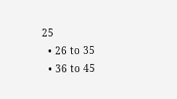25
  • 26 to 35
  • 36 to 45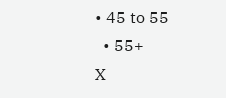• 45 to 55
  • 55+
X